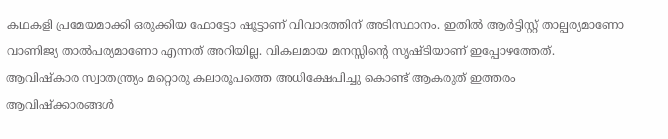കഥകളി പ്രമേയമാക്കി ഒരുക്കിയ ഫോട്ടോ ഷൂട്ടാണ് വിവാദത്തിന് അടിസ്ഥാനം. ഇതിൽ ആർട്ടിസ്റ്റ് താല്പര്യമാണോ വാണിജ്യ താൽപര്യമാണോ എന്നത് അറിയില്ല. വികലമായ മനസ്സിൻ്റെ സൃഷ്ടിയാണ് ഇപ്പോഴത്തേത്. ആവിഷ്കാര സ്വാതന്ത്ര്യം മറ്റൊരു കലാരൂപത്തെ അധിക്ഷേപിച്ചു കൊണ്ട് ആകരുത് ഇത്തരം ആവിഷ്ക്കാരങ്ങൾ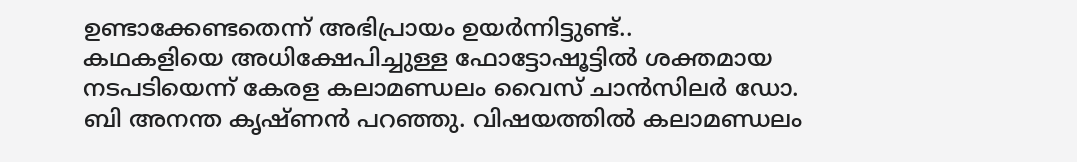ഉണ്ടാക്കേണ്ടതെന്ന് അഭിപ്രായം ഉയർന്നിട്ടുണ്ട്..
കഥകളിയെ അധിക്ഷേപിച്ചുള്ള ഫോട്ടോഷൂട്ടിൽ ശക്തമായ നടപടിയെന്ന് കേരള കലാമണ്ഡലം വൈസ് ചാൻസിലർ ഡോ. ബി അനന്ത കൃഷ്ണൻ പറഞ്ഞു. വിഷയത്തിൽ കലാമണ്ഡലം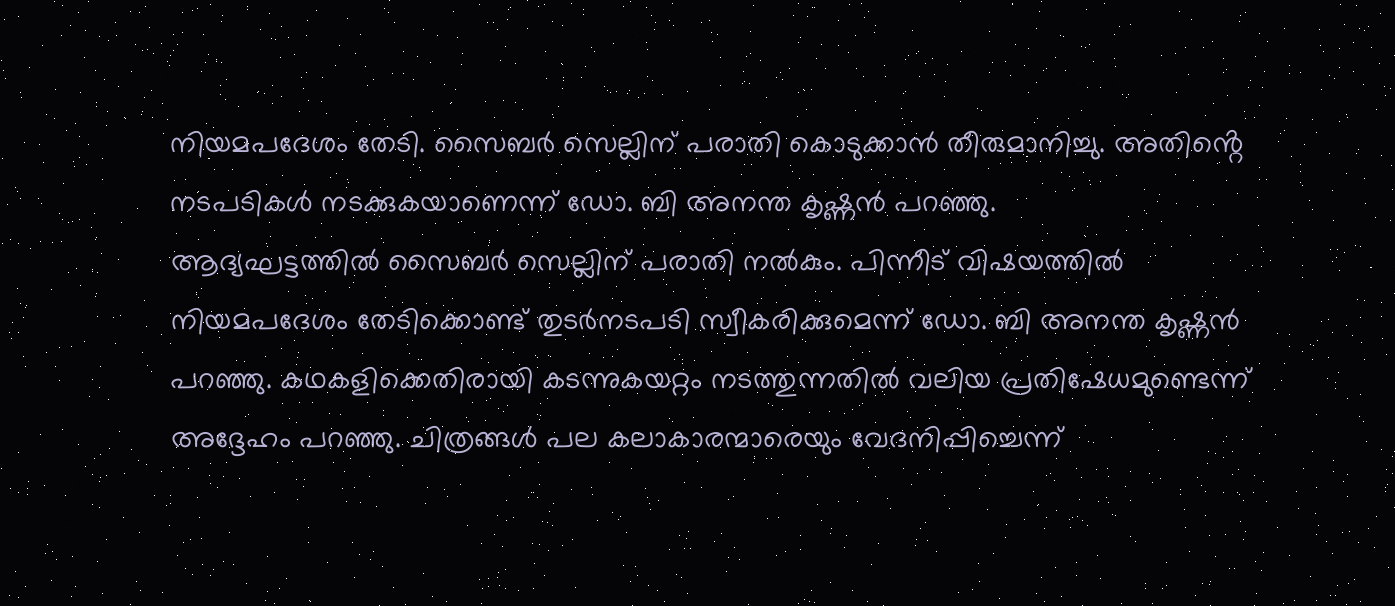നിയമപദേശം തേടി. സൈബർ സെല്ലിന് പരാതി കൊടുക്കാൻ തീരുമാനിച്ചു. അതിൻ്റെ നടപടികൾ നടക്കുകയാണെന്ന് ഡോ. ബി അനന്ത കൃഷ്ണൻ പറഞ്ഞു.
ആദ്യഘട്ടത്തിൽ സൈബർ സെല്ലിന് പരാതി നൽകും. പിന്നീട് വിഷയത്തിൽ നിയമപദേശം തേടിക്കൊണ്ട് തുടർനടപടി സ്വീകരിക്കുമെന്ന് ഡോ. ബി അനന്ത കൃഷ്ണൻ പറഞ്ഞു. കഥകളിക്കെതിരായി കടന്നുകയറ്റം നടത്തുന്നതിൽ വലിയ പ്രതിഷേധമുണ്ടെന്ന് അദ്ദേഹം പറഞ്ഞു. ചിത്രങ്ങൾ പല കലാകാരന്മാരെയും വേദനിപ്പിച്ചെന്ന്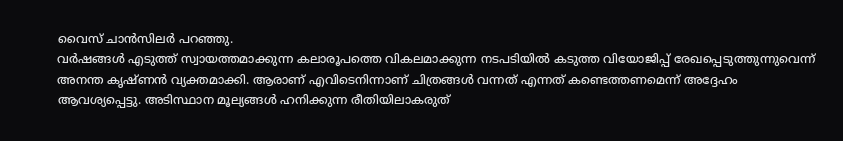വൈസ് ചാൻസിലർ പറഞ്ഞു.
വർഷങ്ങൾ എടുത്ത് സ്വായത്തമാക്കുന്ന കലാരൂപത്തെ വികലമാക്കുന്ന നടപടിയിൽ കടുത്ത വിയോജിപ്പ് രേഖപ്പെടുത്തുന്നുവെന്ന് അനന്ത കൃഷ്ണൻ വ്യക്തമാക്കി. ആരാണ് എവിടെനിന്നാണ് ചിത്രങ്ങൾ വന്നത് എന്നത് കണ്ടെത്തണമെന്ന് അദ്ദേഹം ആവശ്യപ്പെട്ടു. അടിസ്ഥാന മൂല്യങ്ങൾ ഹനിക്കുന്ന രീതിയിലാകരുത്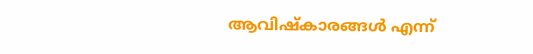ആവിഷ്കാരങ്ങൾ എന്ന്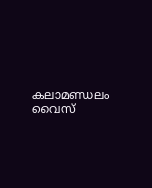കലാമണ്ഡലം വൈസ്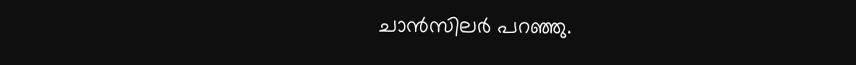ചാൻസിലർ പറഞ്ഞു.